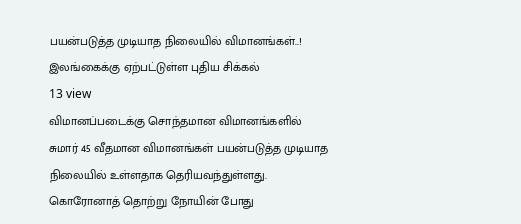பயன்படுத்த முடியாத நிலையில் விமானங்கள்..! இலங்கைக்கு ஏற்பட்டுள்ள புதிய சிக்கல்
13 view
விமானப்படைக்கு சொந்தமான விமானங்களில் சுமார் 45 வீதமான விமானங்கள் பயன்படுத்த முடியாத நிலையில் உள்ளதாக தெரியவந்துள்ளது. கொரோனாத் தொற்று நோயின் போது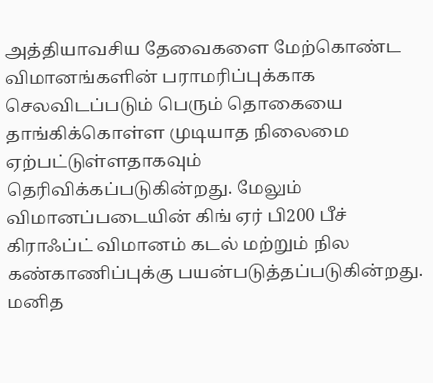அத்தியாவசிய தேவைகளை மேற்கொண்ட விமானங்களின் பராமரிப்புக்காக செலவிடப்படும் பெரும் தொகையை தாங்கிக்கொள்ள முடியாத நிலைமை ஏற்பட்டுள்ளதாகவும் தெரிவிக்கப்படுகின்றது. மேலும் விமானப்படையின் கிங் ஏர் பி200 பீச் கிராஃப்ட் விமானம் கடல் மற்றும் நில கண்காணிப்புக்கு பயன்படுத்தப்படுகின்றது. மனித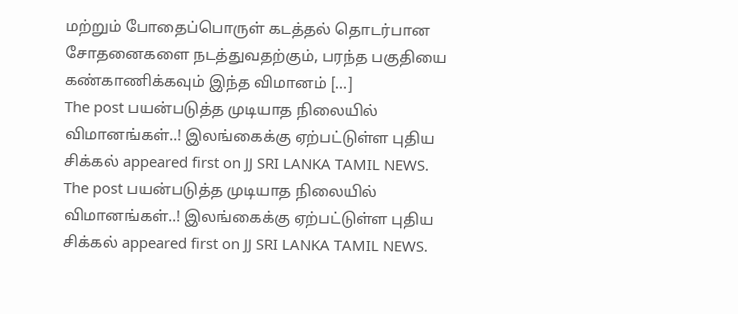மற்றும் போதைப்பொருள் கடத்தல் தொடர்பான சோதனைகளை நடத்துவதற்கும், பரந்த பகுதியை கண்காணிக்கவும் இந்த விமானம் […]
The post பயன்படுத்த முடியாத நிலையில் விமானங்கள்..! இலங்கைக்கு ஏற்பட்டுள்ள புதிய சிக்கல் appeared first on JJ SRI LANKA TAMIL NEWS.
The post பயன்படுத்த முடியாத நிலையில் விமானங்கள்..! இலங்கைக்கு ஏற்பட்டுள்ள புதிய சிக்கல் appeared first on JJ SRI LANKA TAMIL NEWS.